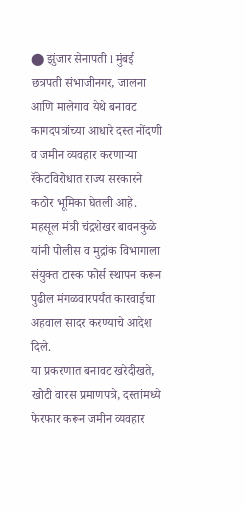⬤ झुंजार सेनापती l मुंबई
छत्रपती संभाजीनगर, जालना आणि मालेगाव येथे बनावट कागदपत्रांच्या आधारे दस्त नोंदणी व जमीन व्यवहार करणाऱ्या रॅकेटविरोधात राज्य सरकारने कठोर भूमिका घेतली आहे. महसूल मंत्री चंद्रशेखर बावनकुळे यांनी पोलीस व मुद्रांक विभागाला संयुक्त टास्क फोर्स स्थापन करून पुढील मंगळवारपर्यंत कारवाईचा अहवाल सादर करण्याचे आदेश दिले.
या प्रकरणात बनावट खरेदीखते, खोटी वारस प्रमाणपत्रे, दस्तांमध्ये फेरफार करून जमीन व्यवहार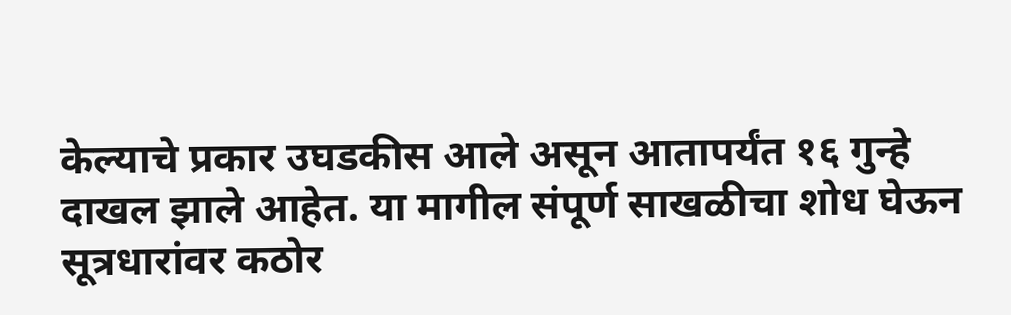केल्याचे प्रकार उघडकीस आले असून आतापर्यंत १६ गुन्हे दाखल झाले आहेत. या मागील संपूर्ण साखळीचा शोध घेऊन सूत्रधारांवर कठोर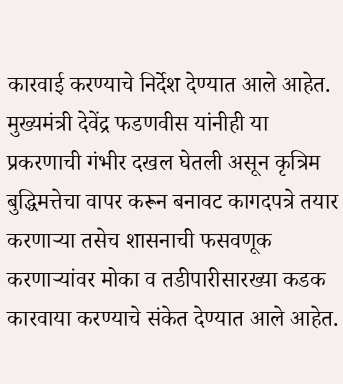कारवाई करण्याचे निर्देश देण्यात आले आहेत.
मुख्यमंत्री देवेंद्र फडणवीस यांनीही या प्रकरणाची गंभीर दखल घेतली असून कृत्रिम बुद्धिमत्तेचा वापर करून बनावट कागदपत्रे तयार करणाऱ्या तसेच शासनाची फसवणूक करणाऱ्यांवर मोका व तडीपारीसारख्या कडक कारवाया करण्याचे संकेत देण्यात आले आहेत.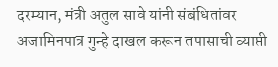दरम्यान, मंत्री अतुल सावे यांनी संबंधितांवर अजामिनपात्र गुन्हे दाखल करून तपासाची व्याप्ती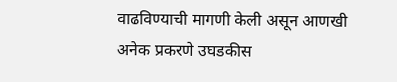वाढविण्याची मागणी केली असून आणखी अनेक प्रकरणे उघडकीस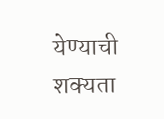येण्याची शक्यता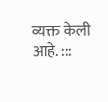व्यक्त केली आहे. :::